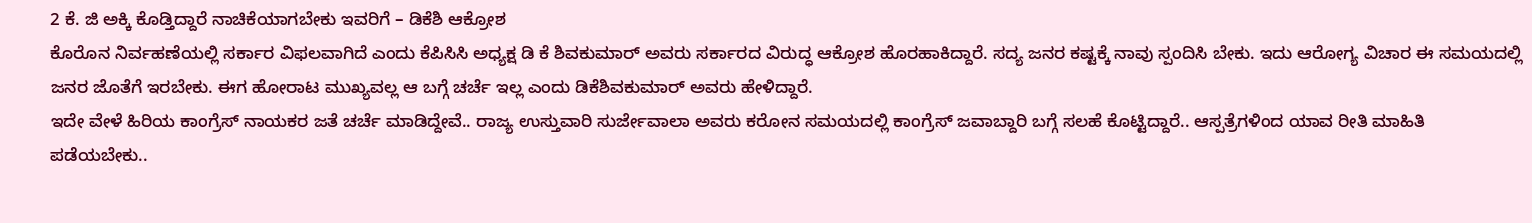2 ಕೆ. ಜಿ ಅಕ್ಕಿ ಕೊಡ್ತಿದ್ದಾರೆ ನಾಚಿಕೆಯಾಗಬೇಕು ಇವರಿಗೆ – ಡಿಕೆಶಿ ಆಕ್ರೋಶ
ಕೊರೊನ ನಿರ್ವಹಣೆಯಲ್ಲಿ ಸರ್ಕಾರ ವಿಫಲವಾಗಿದೆ ಎಂದು ಕೆಪಿಸಿಸಿ ಅಧ್ಯಕ್ಷ ಡಿ ಕೆ ಶಿವಕುಮಾರ್ ಅವರು ಸರ್ಕಾರದ ವಿರುದ್ಧ ಆಕ್ರೋಶ ಹೊರಹಾಕಿದ್ದಾರೆ. ಸದ್ಯ ಜನರ ಕಷ್ಟಕ್ಕೆ ನಾವು ಸ್ಪಂದಿಸಿ ಬೇಕು. ಇದು ಆರೋಗ್ಯ ವಿಚಾರ ಈ ಸಮಯದಲ್ಲಿ ಜನರ ಜೊತೆಗೆ ಇರಬೇಕು. ಈಗ ಹೋರಾಟ ಮುಖ್ಯವಲ್ಲ ಆ ಬಗ್ಗೆ ಚರ್ಚೆ ಇಲ್ಲ ಎಂದು ಡಿಕೆಶಿವಕುಮಾರ್ ಅವರು ಹೇಳಿದ್ದಾರೆ.
ಇದೇ ವೇಳೆ ಹಿರಿಯ ಕಾಂಗ್ರೆಸ್ ನಾಯಕರ ಜತೆ ಚರ್ಚೆ ಮಾಡಿದ್ದೇವೆ.. ರಾಜ್ಯ ಉಸ್ತುವಾರಿ ಸುರ್ಜೇವಾಲಾ ಅವರು ಕರೋನ ಸಮಯದಲ್ಲಿ ಕಾಂಗ್ರೆಸ್ ಜವಾಬ್ದಾರಿ ಬಗ್ಗೆ ಸಲಹೆ ಕೊಟ್ಟಿದ್ದಾರೆ.. ಆಸ್ಪತ್ರೆಗಳಿಂದ ಯಾವ ರೀತಿ ಮಾಹಿತಿ ಪಡೆಯಬೇಕು..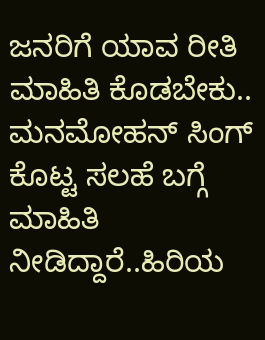ಜನರಿಗೆ ಯಾವ ರೀತಿ ಮಾಹಿತಿ ಕೊಡಬೇಕು.. ಮನಮೋಹನ್ ಸಿಂಗ್ ಕೊಟ್ಟ ಸಲಹೆ ಬಗ್ಗೆ ಮಾಹಿತಿ ನೀಡಿದ್ದಾರೆ..ಹಿರಿಯ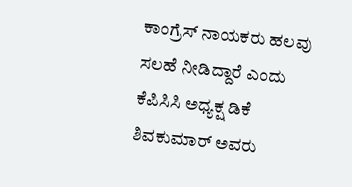ಕಾಂಗ್ರೆಸ್ ನಾಯಕರು ಹಲವು ಸಲಹೆ ನೀಡಿದ್ದಾರೆ ಎಂದು ಕೆಪಿಸಿಸಿ ಅಧ್ಯಕ್ಷ ಡಿಕೆ ಶಿವಕುಮಾರ್ ಅವರು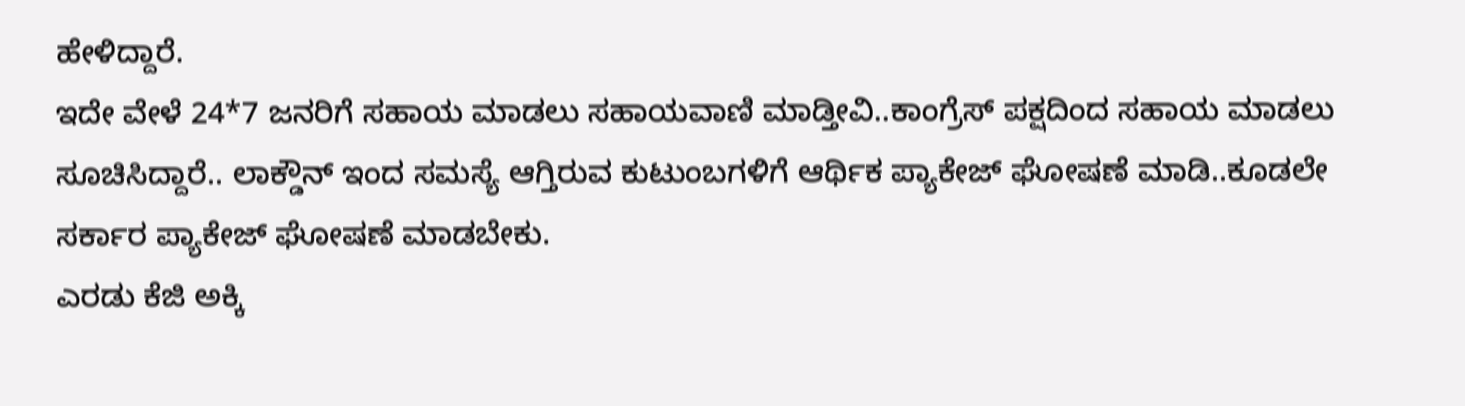ಹೇಳಿದ್ದಾರೆ.
ಇದೇ ವೇಳೆ 24*7 ಜನರಿಗೆ ಸಹಾಯ ಮಾಡಲು ಸಹಾಯವಾಣಿ ಮಾಡ್ತೀವಿ..ಕಾಂಗ್ರೆಸ್ ಪಕ್ಷದಿಂದ ಸಹಾಯ ಮಾಡಲು ಸೂಚಿಸಿದ್ದಾರೆ.. ಲಾಕ್ಡೌನ್ ಇಂದ ಸಮಸ್ಯೆ ಆಗ್ತಿರುವ ಕುಟುಂಬಗಳಿಗೆ ಆರ್ಥಿಕ ಪ್ಯಾಕೇಜ್ ಘೋಷಣೆ ಮಾಡಿ..ಕೂಡಲೇ ಸರ್ಕಾರ ಪ್ಯಾಕೇಜ್ ಘೋಷಣೆ ಮಾಡಬೇಕು.
ಎರಡು ಕೆಜಿ ಅಕ್ಕಿ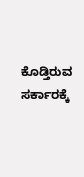ಕೊಡ್ತಿರುವ ಸರ್ಕಾರಕ್ಕೆ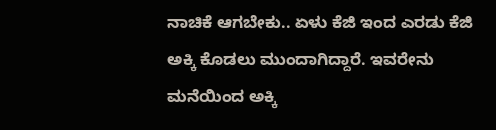ನಾಚಿಕೆ ಆಗಬೇಕು.. ಏಳು ಕೆಜಿ ಇಂದ ಎರಡು ಕೆಜಿ ಅಕ್ಕಿ ಕೊಡಲು ಮುಂದಾಗಿದ್ದಾರೆ. ಇವರೇನು ಮನೆಯಿಂದ ಅಕ್ಕಿ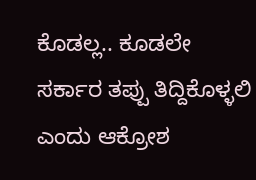ಕೊಡಲ್ಲ.. ಕೂಡಲೇ ಸರ್ಕಾರ ತಪ್ಪು ತಿದ್ದಿಕೊಳ್ಳಲಿ ಎಂದು ಆಕ್ರೋಶ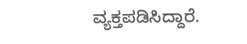ವ್ಯಕ್ತಪಡಿಸಿದ್ದಾರೆ.